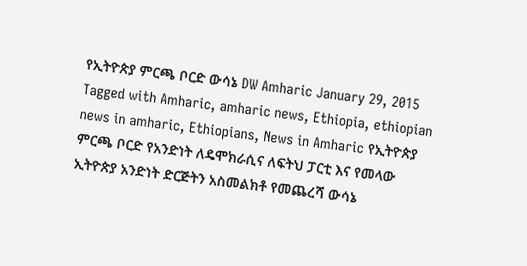የኢትዮጵያ ምርጫ ቦርድ ውሳኔ DW Amharic January 29, 2015 Tagged with Amharic, amharic news, Ethiopia, ethiopian news in amharic, Ethiopians, News in Amharic የኢትዮጵያ ምርጫ ቦርድ የአንድነት ለዴሞክራሲና ለፍትህ ፓርቲ እና የመላው ኢትዮጵያ አንድነት ድርጅትን አስመልክቶ የመጨረሻ ውሳኔ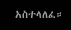አስተላለፈ።